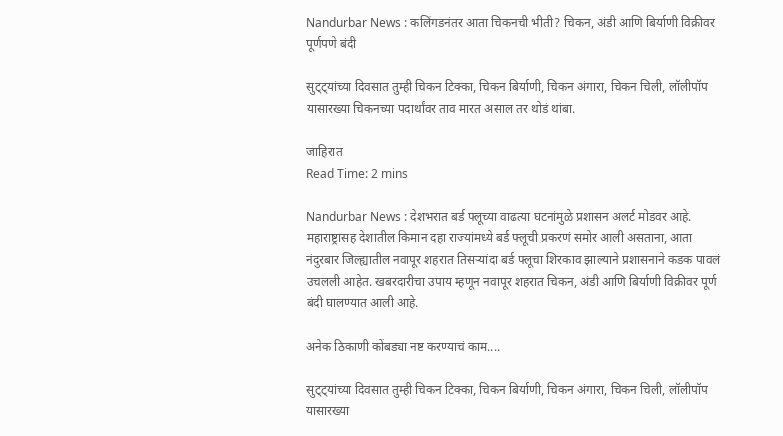Nandurbar News : कलिंगडनंतर आता चिकनची भीती? चिकन, अंडी आणि बिर्याणी विक्रीवर पूर्णपणे बंदी

सुट्ट्यांच्या दिवसात तुम्ही चिकन टिक्का, चिकन बिर्याणी, चिकन अंगारा, चिकन चिली, लॉलीपॉप यासारख्या चिकनच्या पदार्थांवर ताव मारत असाल तर थोडं थांबा.

जाहिरात
Read Time: 2 mins

Nandurbar News : देशभरात बर्ड फ्लूच्या वाढत्या घटनांमुळे प्रशासन अलर्ट मोडवर आहे. महाराष्ट्रासह देशातील किमान दहा राज्यांमध्ये बर्ड फ्लूची प्रकरणं समोर आली असताना, आता नंदुरबार जिल्ह्यातील नवापूर शहरात तिसऱ्यांदा बर्ड फ्लूचा शिरकाव झाल्याने प्रशासनाने कडक पावलं उचलली आहेत. खबरदारीचा उपाय म्हणून नवापूर शहरात चिकन, अंडी आणि बिर्याणी विक्रीवर पूर्ण बंदी घालण्यात आली आहे.

अनेक ठिकाणी कोंबड्या नष्ट करण्याचं काम....

सुट्ट्यांच्या दिवसात तुम्ही चिकन टिक्का, चिकन बिर्याणी, चिकन अंगारा, चिकन चिली, लॉलीपॉप यासारख्या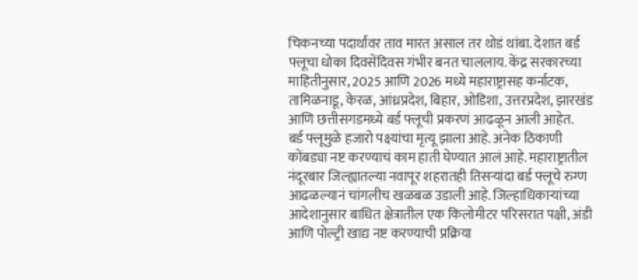चिकनच्या पदार्थांवर ताव मारत असाल तर थोडं थांबा. देशात बर्ड फ्लूचा धोका दिवसेंदिवस गंभीर बनत चाललाय. केंद्र सरकारच्या माहितीनुसार, 2025 आणि 2026 मध्ये महाराष्ट्रासह कर्नाटक, तामिळनाडू, केरळ, आंध्रप्रदेश, बिहार, ओडिशा, उत्तरप्रदेश, झारखंड आणि छत्तीसगडमध्ये बर्ड फ्लूची प्रकरणं आढळून आली आहेत.
बर्ड फ्लूमुळे हजारो पक्ष्यांचा मृत्यू झाला आहे. अनेक ठिकाणी कोंबड्या नष्ट करण्याचं काम हाती घेण्यात आलं आहे. महाराष्ट्रातील नंदूरबार जिल्ह्यातल्या नवापूर शहरातही तिसऱ्यांदा बर्ड फ्लूचे रुग्ण आढळल्यानं चांगलीच खळबळ उडाली आहे. जिल्हाधिकाऱ्यांच्या आदेशानुसार बाधित क्षेत्रातील एक किलोमीटर परिसरात पक्षी, अंडी आणि पोल्ट्री खाद्य नष्ट करण्याची प्रक्रिया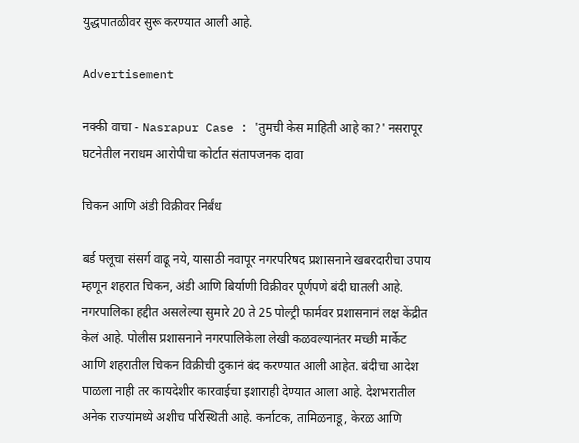युद्धपातळीवर सुरू करण्यात आली आहे.

Advertisement

नक्की वाचा - Nasrapur Case : 'तुमची केस माहिती आहे का?' नसरापूर घटनेतील नराधम आरोपीचा कोर्टात संतापजनक दावा

चिकन आणि अंडी विक्रीवर निर्बंध

बर्ड फ्लूचा संसर्ग वाढू नये, यासाठी नवापूर नगरपरिषद प्रशासनाने खबरदारीचा उपाय म्हणून शहरात चिकन, अंडी आणि बिर्याणी विक्रीवर पूर्णपणे बंदी घातली आहे. नगरपालिका हद्दीत असलेल्या सुमारे 20 ते 25 पोल्ट्री फार्मवर प्रशासनानं लक्ष केंद्रीत केलं आहे. पोलीस प्रशासनाने नगरपालिकेला लेखी कळवल्यानंतर मच्छी मार्केट आणि शहरातील चिकन विक्रीची दुकानं बंद करण्यात आली आहेत. बंदीचा आदेश पाळला नाही तर कायदेशीर कारवाईचा इशाराही देण्यात आला आहे. देशभरातील अनेक राज्यांमध्ये अशीच परिस्थिती आहे. कर्नाटक, तामिळनाडू, केरळ आणि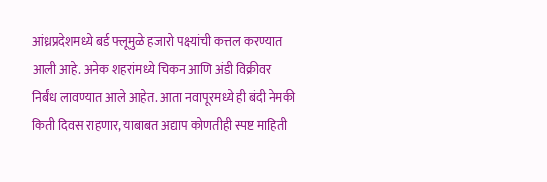आंध्रप्रदेशमध्ये बर्ड फ्लूमुळे हजारो पक्ष्यांची कत्तल करण्यात आली आहे. अनेक शहरांमध्ये चिकन आणि अंडी विक्रीवर निर्बंध लावण्यात आले आहेत. आता नवापूरमध्ये ही बंदी नेमकी किती दिवस राहणार, याबाबत अद्याप कोणतीही स्पष्ट माहिती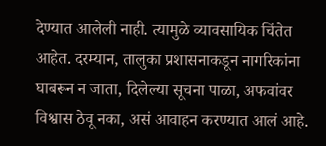देण्यात आलेली नाही. त्यामुळे व्यावसायिक चिंतेत आहेत. दरम्यान, तालुका प्रशासनाकडून नागरिकांना घाबरून न जाता, दिलेल्या सूचना पाळा, अफवांवर विश्वास ठेवू नका, असं आवाहन करण्यात आलं आहे.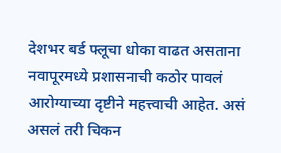देशभर बर्ड फ्लूचा धोका वाढत असताना नवापूरमध्ये प्रशासनाची कठोर पावलं आरोग्याच्या दृष्टीने महत्त्वाची आहेत. असं असलं तरी चिकन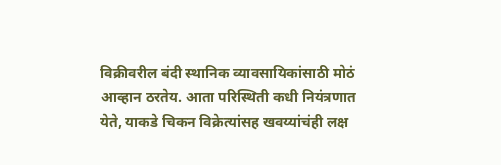विक्रीवरील बंदी स्थानिक व्यावसायिकांसाठी मोठं आव्हान ठरतेय. आता परिस्थिती कधी नियंत्रणात येते, याकडे चिकन विक्रेत्यांसह खवय्यांचंही लक्ष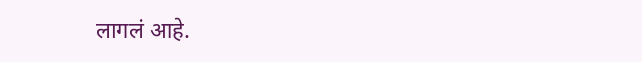लागलं आहे.